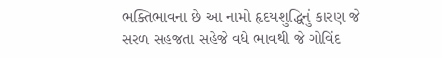ભક્તિભાવના છે આ નામો હૃદયશુદ્ધિનું કારણ જે
સરળ સહજતા સહેજે વધે ભાવથી જે ગોવિંદ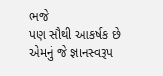ભજે
પણ સૌથી આકર્ષક છે એમનું જે જ્ઞાનસ્વરૂપ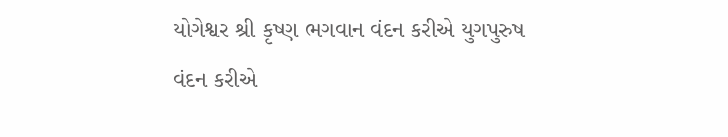યોગેશ્વર શ્રી કૃષ્ણ ભગવાન વંદન કરીએ યુગપુરુષ
વંદન કરીએ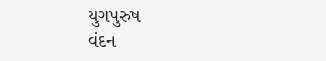યુગપુરુષ
વંદન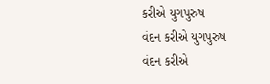કરીએ યુગપુરુષ
વંદન કરીએ યુગપુરુષ
વંદન કરીએ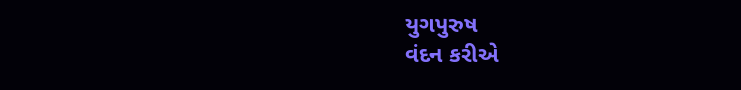યુગપુરુષ
વંદન કરીએ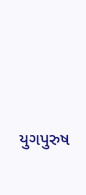યુગપુરુષ